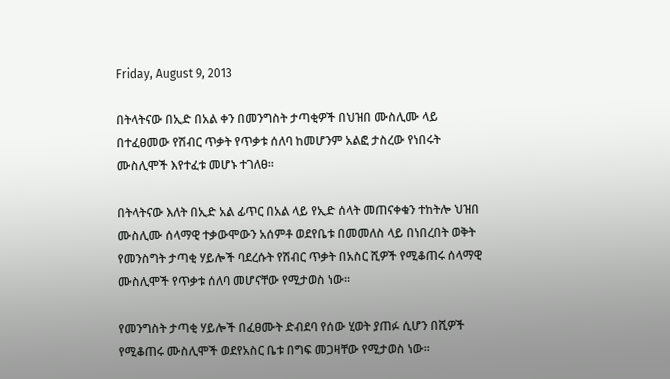Friday, August 9, 2013

በትላትናው በኢድ በአል ቀን በመንግስት ታጣቂዎች በህዝበ ሙስሊሙ ላይ በተፈፀመው የሽብር ጥቃት የጥቃቱ ሰለባ ከመሆንም አልፎ ታስረው የነበሩት ሙስሊሞች እየተፈቱ መሆኑ ተገለፀ፡፡

በትላትናው እለት በኢድ አል ፊጥር በአል ላይ የኢድ ሰላት መጠናቀቁን ተከትሎ ህዝበ ሙስሊሙ ሰላማዊ ተቃውሞውን አሰምቶ ወደየቤቱ በመመለስ ላይ በነበረበት ወቅት የመንስግት ታጣቂ ሃይሎች ባደረሱት የሽብር ጥቃት በአስር ሺዎች የሚቆጠሩ ሰላማዊ ሙስሊሞች የጥቃቱ ሰለባ መሆናቸው የሚታወስ ነው፡፡

የመንግስት ታጣቂ ሃይሎች በፈፀሙት ድብደባ የሰው ሂወት ያጠፉ ሲሆን በሺዎች የሚቆጠሩ ሙስሊሞች ወደየአስር ቤቱ በግፍ መጋዛቸው የሚታወስ ነው፡፡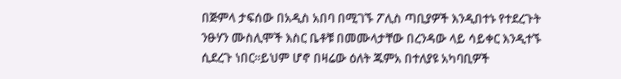በጅምላ ታፍሰው በአዲስ አበባ በሚገኙ ፖሊስ ጣቢያዎች እንዲበተኑ የተደረጉት ንፁሃን ሙስሊሞች እስር ቤቶቹ በመሙላታቸው በረንዳው ላይ ሳይቀር እንዲተኙ ሲደረጉ ነበር፡፡ይህም ሆኖ በዛሬው ዕለት ጁምአ በተለያዩ አካባቢዎች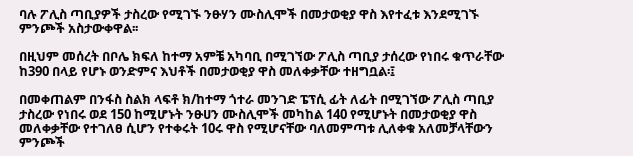ባሉ ፖሊስ ጣቢያዎች ታስረው የሚገኙ ንፁሃን ሙስሊሞች በመታወቂያ ዋስ እየተፈቱ እንደሚገኙ ምንጮች አስታውቀዋል፡፡

በዚህም መሰረት በቦሌ ክፍለ ከተማ አምቼ አካባቢ በሚገኘው ፖሊስ ጣቢያ ታሰረው የነበሩ ቁጥራቸው ከ390 በላይ የሆኑ ወንድምና እህቶች በመታወቂያ ዋስ መለቀቃቸው ተዘግቧል፡፤

በመቀጠልም በንፋስ ስልክ ላፍቶ ክ/ከተማ ጎተራ መንገድ ፔፕሲ ፊት ለፊት በሚገኘው ፖሊስ ጣቢያ ታስረው የነበሩ ወደ 150 ከሚሆኑት ንፁሀን ሙስሊሞች መካከል 140 የሚሆኑት በመታወቂያ ዋስ መለቀቃቸው የተገለፀ ሲሆን የተቀሩት 10ሩ ዋስ የሚሆናቸው ባለመምጣቱ ሊለቀቁ አለመቻላቸውን ምንጮች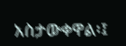አስታውቀዋል፡፤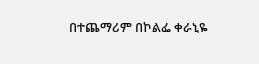በተጨማሪም በኮልፌ ቀራኒዬ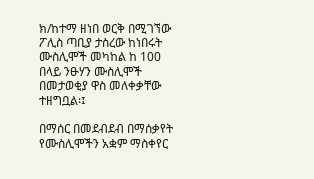ክ/ከተማ ዘነበ ወርቅ በሚገኘው ፖሊስ ጣቢያ ታስረው ከነበሩት ሙስሊሞች መካከል ከ 100 በላይ ንፁሃን ሙስሊሞች በመታወቂያ ዋስ መለቀቃቸው ተዘግቧል፡፤

በማሰር በመደብደብ በማሰቃየት የሙስሊሞችን አቋም ማስቀየር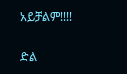አይቻልም!!!!

ድል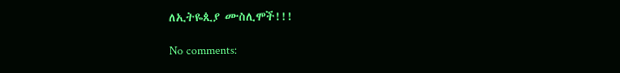ለኢትዬጲያ ሙስሊሞች!!!

No comments: